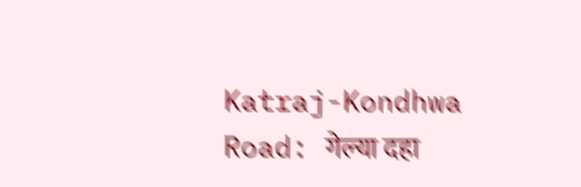Katraj-Kondhwa Road: गेल्या दहा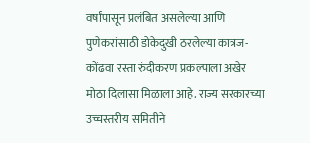वर्षांपासून प्रलंबित असलेल्या आणि पुणेकरांसाठी डोकेदुखी ठरलेल्या कात्रज-कोंढवा रस्ता रुंदीकरण प्रकल्पाला अखेर मोठा दिलासा मिळाला आहे. राज्य सरकारच्या उच्चस्तरीय समितीने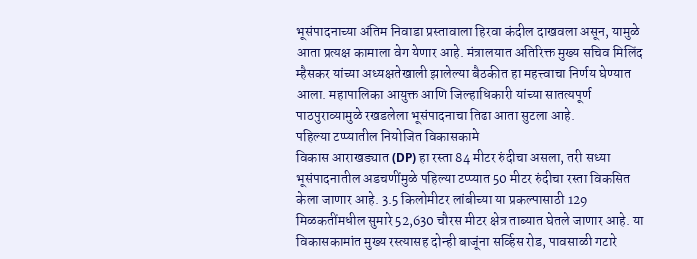भूसंपादनाच्या अंतिम निवाडा प्रस्तावाला हिरवा कंदील दाखवला असून, यामुळे आता प्रत्यक्ष कामाला वेग येणार आहे. मंत्रालयात अतिरिक्त मुख्य सचिव मिलिंद म्हैसकर यांच्या अध्यक्षतेखाली झालेल्या बैठकीत हा महत्त्वाचा निर्णय घेण्यात आला. महापालिका आयुक्त आणि जिल्हाधिकारी यांच्या सातत्यपूर्ण पाठपुराव्यामुळे रखडलेला भूसंपादनाचा तिढा आता सुटला आहे.
पहिल्या टप्प्यातील नियोजित विकासकामे
विकास आराखड्यात (DP) हा रस्ता 84 मीटर रुंदीचा असला, तरी सध्या भूसंपादनातील अडचणींमुळे पहिल्या टप्प्यात 50 मीटर रुंदीचा रस्ता विकसित केला जाणार आहे. 3.5 किलोमीटर लांबीच्या या प्रकल्पासाठी 129 मिळकतींमधील सुमारे 52,630 चौरस मीटर क्षेत्र ताब्यात घेतले जाणार आहे. या विकासकामांत मुख्य रस्त्यासह दोन्ही बाजूंना सर्व्हिस रोड, पावसाळी गटारे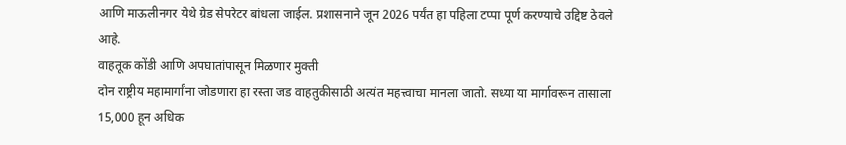आणि माऊलीनगर येथे ग्रेड सेपरेटर बांधला जाईल. प्रशासनाने जून 2026 पर्यंत हा पहिला टप्पा पूर्ण करण्याचे उद्दिष्ट ठेवले आहे.
वाहतूक कोंडी आणि अपघातांपासून मिळणार मुक्ती
दोन राष्ट्रीय महामार्गांना जोडणारा हा रस्ता जड वाहतुकीसाठी अत्यंत महत्त्वाचा मानला जातो. सध्या या मार्गावरून तासाला 15,000 हून अधिक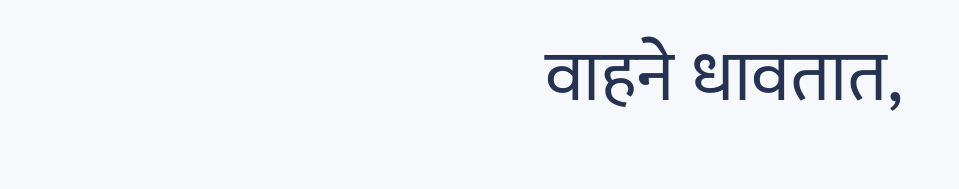वाहने धावतात,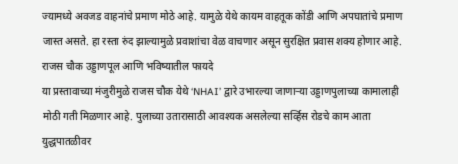ज्यामध्ये अवजड वाहनांचे प्रमाण मोठे आहे. यामुळे येथे कायम वाहतूक कोंडी आणि अपघातांचे प्रमाण जास्त असते. हा रस्ता रुंद झाल्यामुळे प्रवाशांचा वेळ वाचणार असून सुरक्षित प्रवास शक्य होणार आहे.
राजस चौक उड्डाणपूल आणि भविष्यातील फायदे
या प्रस्तावाच्या मंजुरीमुळे राजस चौक येथे ‘NHAI’ द्वारे उभारल्या जाणाऱ्या उड्डाणपुलाच्या कामालाही मोठी गती मिळणार आहे. पुलाच्या उतारासाठी आवश्यक असलेल्या सर्व्हिस रोडचे काम आता युद्धपातळीवर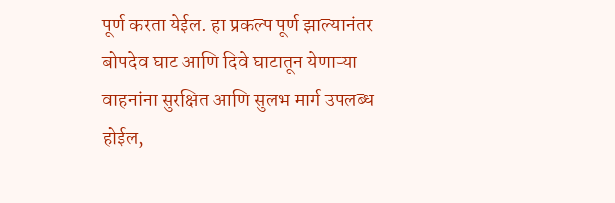पूर्ण करता येईल. हा प्रकल्प पूर्ण झाल्यानंतर बोपदेव घाट आणि दिवे घाटातून येणाऱ्या वाहनांना सुरक्षित आणि सुलभ मार्ग उपलब्ध होईल,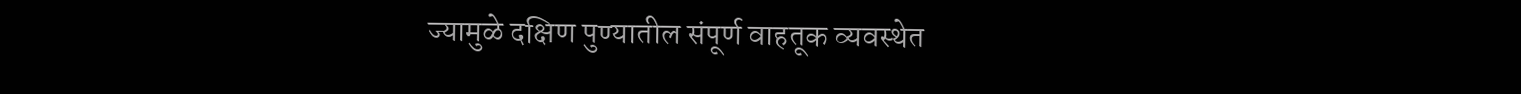ज्यामुळे दक्षिण पुण्यातील संपूर्ण वाहतूक व्यवस्थेत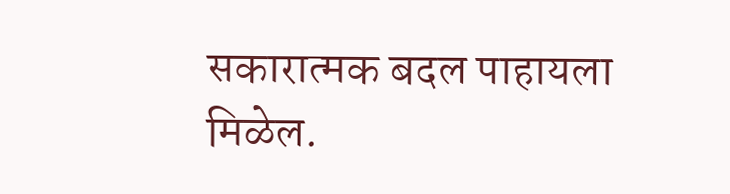सकारात्मक बदल पाहायला मिळेल.